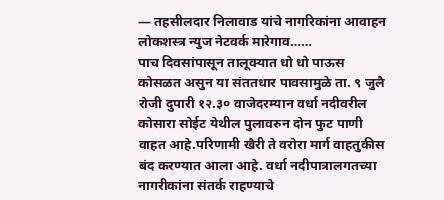— तहसीलदार निलावाड यांचे नागरिकांना आवाहन
लोकशस्त्र न्युज नेटवर्क मारेगाव……
पाच दिवसांपासून तालूक्यात धो धो पाऊस कोसळत असुन या संततधार पावसामुळे ता. ९ जुलै रोजी दुपारी १२.३० वाजेदरम्यान वर्धा नदीवरील कोसारा सोईट येथील पुलावरुन दोन फुट पाणी वाहत आहे.परिणामी खैरी ते वरोरा मार्ग वाहतुकीस बंद करण्यात आला आहे. वर्धा नदीपात्रालगतच्या नागरीकांना संतर्क राहण्याचे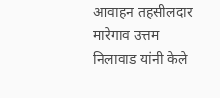आवाहन तहसीलदार मारेगाव उत्तम निलावाड यांनी केले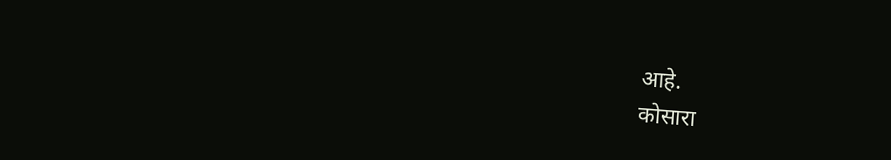आहे.
कोसारा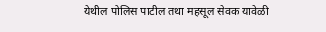येथील पोलिस पाटील तथा महसूल सेवक यावेळी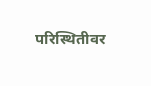परिस्थितीवर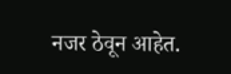नजर ठेवून आहेत.